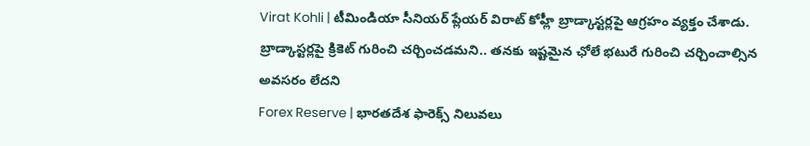Virat Kohli | టీమిండియా సీనియర్ ప్లేయర్ విరాట్ కోహ్లీ బ్రాడ్కాస్టర్లపై ఆగ్రహం వ్యక్తం చేశాడు. బ్రాడ్కాస్టర్లపై క్రికెట్ గురించి చర్చించడమని.. తనకు ఇష్టమైన ఛోలే భటురే గురించి చర్చించాల్సిన అవసరం లేదని
Forex Reserve | భారతదేశ ఫారెక్స్ నిలువలు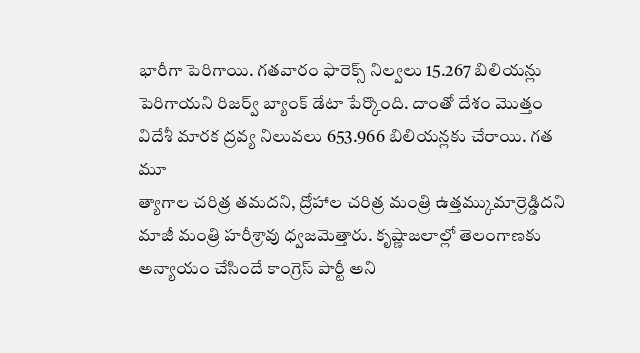భారీగా పెరిగాయి. గతవారం ఫారెక్స్ నిల్వలు 15.267 బిలియన్లు పెరిగాయని రిజర్వ్ బ్యాంక్ డేటా పేర్కొంది. దాంతో దేశం మొత్తం విదేశీ మారక ద్రవ్య నిలువలు 653.966 బిలియన్లకు చేరాయి. గత మూ
త్యాగాల చరిత్ర తమదని, ద్రోహాల చరిత్ర మంత్రి ఉత్తమ్కుమార్రెడ్డిదని మాజీ మంత్రి హరీశ్రావు ధ్వజమెత్తారు. కృష్ణాజలాల్లో తెలంగాణకు అన్యాయం చేసిందే కాంగ్రెస్ పార్టీ అని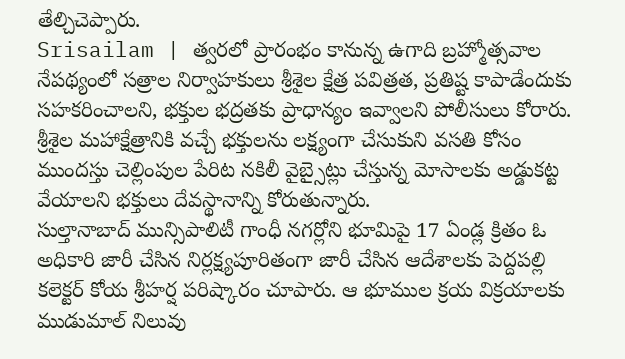తేల్చిచెప్పారు.
Srisailam | త్వరలో ప్రారంభం కానున్న ఉగాది బ్రహ్మోత్సవాల నేపథ్యంలో సత్రాల నిర్వాహకులు శ్రీశైల క్షేత్ర పవిత్రత, ప్రతిష్ట కాపాడేందుకు సహకరించాలని, భక్తుల భద్రతకు ప్రాధాన్యం ఇవ్వాలని పోలీసులు కోరారు.
శ్రీశైల మహాక్షేత్రానికి వచ్చే భక్తులను లక్ష్యంగా చేసుకుని వసతి కోసం ముందస్తు చెల్లింపుల పేరిట నకిలీ వైబ్సైట్లు చేస్తున్న మోసాలకు అడ్డుకట్ట వేయాలని భక్తులు దేవస్థానాన్ని కోరుతున్నారు.
సుల్తానాబాద్ మున్సిపాలిటీ గాంధీ నగర్లోని భూమిపై 17 ఏండ్ల క్రితం ఓ అధికారి జారీ చేసిన నిర్లక్ష్యపూరితంగా జారీ చేసిన ఆదేశాలకు పెద్దపల్లి కలెక్టర్ కోయ శ్రీహర్ష పరిష్కారం చూపారు. ఆ భూముల క్రయ విక్రయాలకు
ముడుమాల్ నిలువు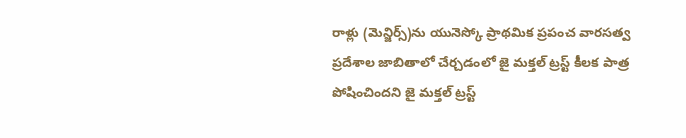రాళ్లు (మెన్జిర్స్)ను యునెస్కో ప్రాథమిక ప్రపంచ వారసత్వ ప్రదేశాల జాబితాలో చేర్చడంలో జై మక్తల్ ట్రస్ట్ కీలక పాత్ర పోషించిందని జై మక్తల్ ట్రస్ట్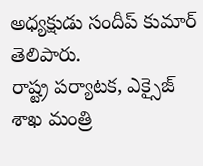అధ్యక్షుడు సందీప్ కుమార్ తెలిపారు.
రాష్ట్ర పర్యాటక, ఎక్సైజ్ శాఖ మంత్రి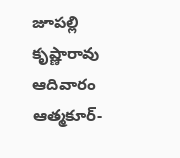జూపల్లి కృష్ణారావు ఆదివారం ఆత్మకూర్-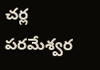చర్ల పరమేశ్వర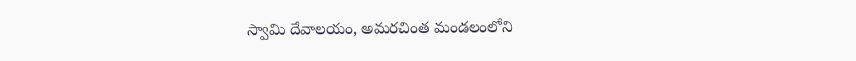స్వామి దేవాలయం, అమరచింత మండలంలోని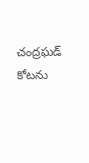చంద్రఘడ్ కోటను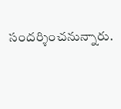సందర్శించనున్నారు.